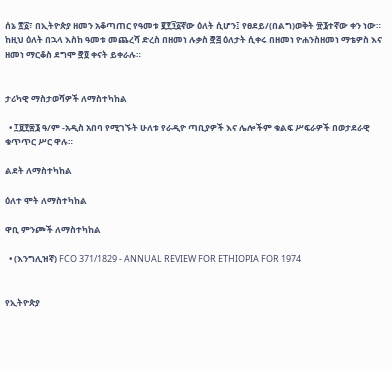ሰኔ ፳፩፣ በኢትዮጵያ ዘመን አቆጣጠር የዓመቱ ፪፻፺፩ኛው ዕለት ሲሆን፤ የፀደይ/(በልግ)ወቅት ፹፮ተኛው ቀን ነው። ከዚህ ዕለት በኋላ እስከ ዓመቱ መጨረሻ ድረስ በዘመነ ሉቃስ ፸፭ ዕለታት ሲቀሩ በዘመነ ዮሐንስዘመነ ማቴዎስ እና ዘመነ ማርቆስ ደግሞ ፸፬ ቀናት ይቀራሉ።


ታሪካዊ ማስታወሻዎች ለማስተካከል

  • ፲፱፻፷፮ ዓ/ም -አዲስ አበባ የሚገኙት ሁለቱ የራዲዮ ጣቢያዎች እና ሌሎችም ቁልፍ ሥፍራዎች በወታደራዊ ቁጥጥር ሥር ዋሉ።

ልደት ለማስተካከል

ዕለተ ሞት ለማስተካከል

ዋቢ ምንጮች ለማስተካከል

  • (እንግሊዝኛ) FCO 371/1829 - ANNUAL REVIEW FOR ETHIOPIA FOR 1974


የኢትዮጵያ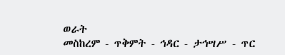ወራት
መስከረም - ጥቅምት - ኅዳር - ታኅሣሥ - ጥር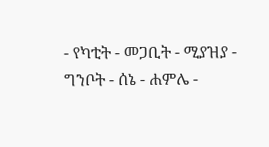- የካቲት - መጋቢት - ሚያዝያ - ግንቦት - ሰኔ - ሐምሌ -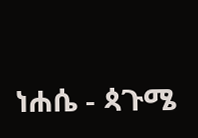ነሐሴ - ጳጉሜ